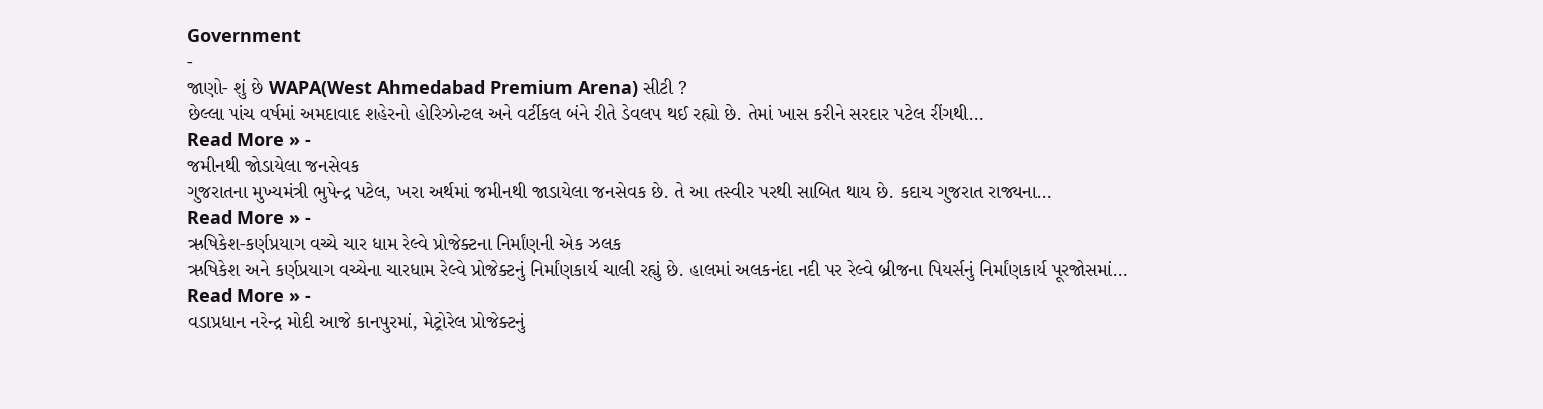Government
-
જાણો- શું છે WAPA(West Ahmedabad Premium Arena) સીટી ?
છેલ્લા પાંચ વર્ષમાં અમદાવાદ શહેરનો હોરિઝોન્ટલ અને વર્ટીકલ બંને રીતે ડેવલપ થઈ રહ્યો છે. તેમાં ખાસ કરીને સરદાર પટેલ રીંગથી…
Read More » -
જમીનથી જોડાયેલા જનસેવક
ગુજરાતના મુખ્યમંત્રી ભુપેન્દ્ર પટેલ, ખરા અર્થમાં જમીનથી જાડાયેલા જનસેવક છે. તે આ તસ્વીર પરથી સાબિત થાય છે. કદાચ ગુજરાત રાજ્યના…
Read More » -
ઋષિકેશ-કર્ણપ્રયાગ વચ્ચે ચાર ધામ રેલ્વે પ્રોજેક્ટના નિર્માંણની એક ઝલક
ઋષિકેશ અને કર્ણપ્રયાગ વચ્ચેના ચારધામ રેલ્વે પ્રોજેક્ટનું નિર્માંણકાર્ય ચાલી રહ્યું છે. હાલમાં અલકનંદા નદી પર રેલ્વે બ્રીજના પિયર્સનું નિર્માંણકાર્ય પૂરજોસમાં…
Read More » -
વડાપ્રધાન નરેન્દ્ર મોદી આજે કાનપુરમાં, મેટ્રોરેલ પ્રોજેક્ટનું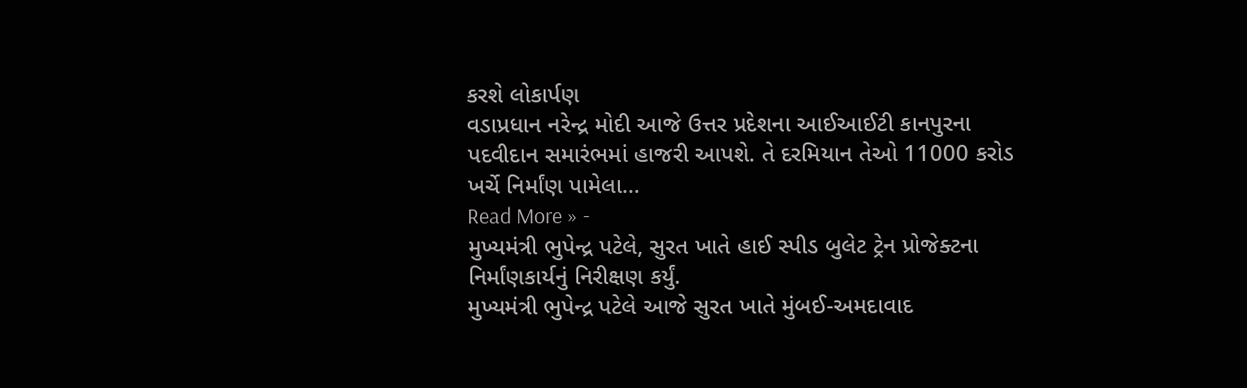કરશે લોકાર્પણ
વડાપ્રધાન નરેન્દ્ર મોદી આજે ઉત્તર પ્રદેશના આઈઆઈટી કાનપુરના પદવીદાન સમારંભમાં હાજરી આપશે. તે દરમિયાન તેઓ 11000 કરોડ ખર્ચે નિર્માંણ પામેલા…
Read More » -
મુખ્યમંત્રી ભુપેન્દ્ર પટેલે, સુરત ખાતે હાઈ સ્પીડ બુલેટ ટ્રેન પ્રોજેક્ટના નિર્માંણકાર્યનું નિરીક્ષણ કર્યું.
મુખ્યમંત્રી ભુપેન્દ્ર પટેલે આજે સુરત ખાતે મુંબઈ-અમદાવાદ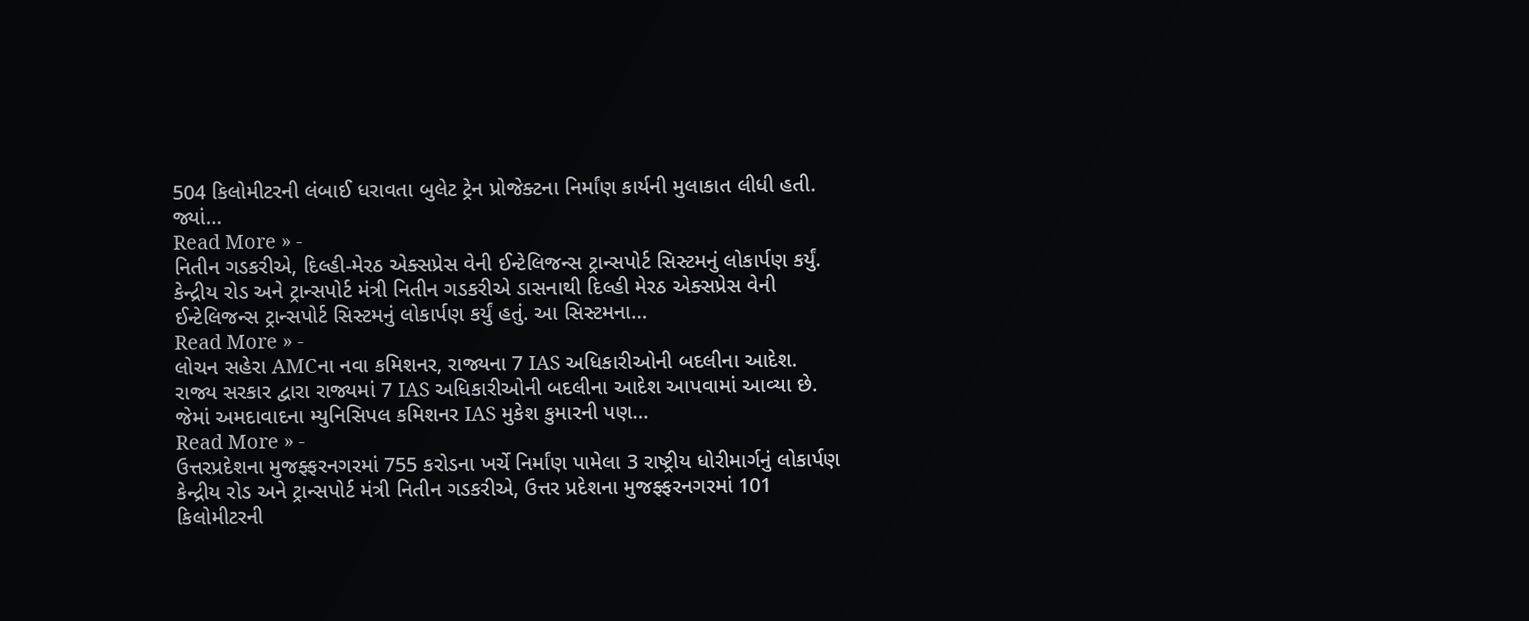504 કિલોમીટરની લંબાઈ ધરાવતા બુલેટ ટ્રેન પ્રોજેક્ટના નિર્માંણ કાર્યની મુલાકાત લીધી હતી. જ્યાં…
Read More » -
નિતીન ગડકરીએ, દિલ્હી-મેરઠ એક્સપ્રેસ વેની ઈન્ટેલિજન્સ ટ્રાન્સપોર્ટ સિસ્ટમનું લોકાર્પણ કર્યું.
કેન્દ્રીય રોડ અને ટ્રાન્સપોર્ટ મંત્રી નિતીન ગડકરીએ ડાસનાથી દિલ્હી મેરઠ એક્સપ્રેસ વેની ઈન્ટેલિજન્સ ટ્રાન્સપોર્ટ સિસ્ટમનું લોકાર્પણ કર્યું હતું. આ સિસ્ટમના…
Read More » -
લોચન સહેરા AMCના નવા કમિશનર, રાજ્યના 7 IAS અધિકારીઓની બદલીના આદેશ.
રાજ્ય સરકાર દ્વારા રાજ્યમાં 7 IAS અધિકારીઓની બદલીના આદેશ આપવામાં આવ્યા છે. જેમાં અમદાવાદના મ્યુનિસિપલ કમિશનર IAS મુકેશ કુમારની પણ…
Read More » -
ઉત્તરપ્રદેશના મુજફ્ફરનગરમાં 755 કરોડના ખર્ચે નિર્માંણ પામેલા 3 રાષ્ટ્રીય ધોરીમાર્ગનું લોકાર્પણ
કેન્દ્રીય રોડ અને ટ્રાન્સપોર્ટ મંત્રી નિતીન ગડકરીએ, ઉત્તર પ્રદેશના મુજફ્ફરનગરમાં 101 કિલોમીટરની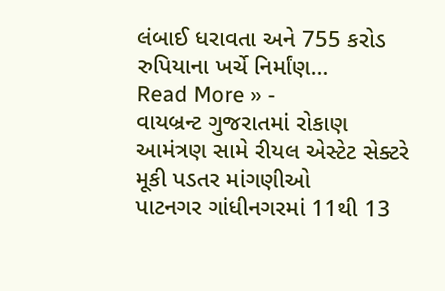લંબાઈ ધરાવતા અને 755 કરોડ રુપિયાના ખર્ચે નિર્માંણ…
Read More » -
વાયબ્રન્ટ ગુજરાતમાં રોકાણ આમંત્રણ સામે રીયલ એસ્ટેટ સેક્ટરે મૂકી પડતર માંગણીઓ
પાટનગર ગાંધીનગરમાં 11થી 13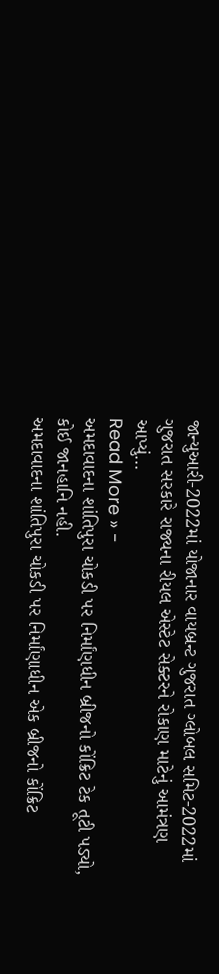જાન્યુઆરી-2022માં યોજાનાર વાયબ્રન્ટ ગુજરાત ગ્લોબલ સમિટ-2022માં ગુજરાત સરકારે રાજ્યના રીયલ એસ્ટેટ સેક્ટરને રોકાણ માટેનું આમંત્રણ આપ્યું…
Read More » -
અમદાવાદના શાંતિપુરા ચોકડી પર નિર્માંણધીન બ્રીજનો કોંક્રિટ ટેક તૂટી પડ્યો, કોઈ જાનહાનિ નહી.
અમદાવાદના શાંતિપુરા ચોકડી પર નિર્માંણાધીન એક બ્રીજનો કોંક્રિટ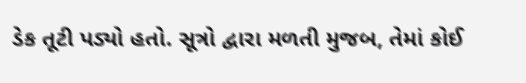ડેક તૂટી પડ્યો હતો. સૂત્રો દ્વારા મળતી મુજબ, તેમાં કોઈ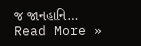જ જાનહાનિ…
Read More »